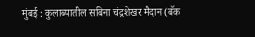मुंबई : कुलाब्यातील सबिना चंद्रशेखर मैदान (बॅक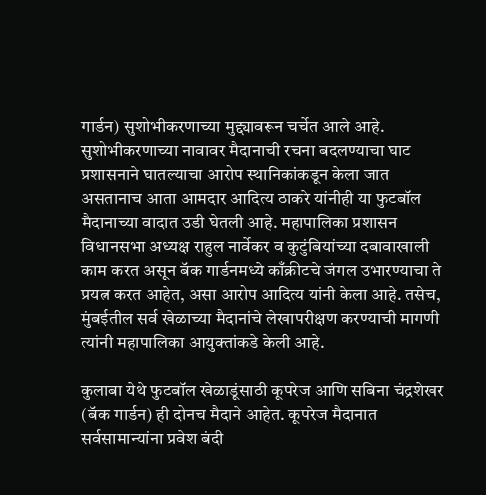गार्डन) सुशोभीकरणाच्या मुद्द्यावरून चर्चेत आले आहे. सुशोभीकरणाच्या नावावर मैदानाची रचना बदलण्याचा घाट प्रशासनाने घातल्याचा आरोप स्थानिकांकडून केला जात असतानाच आता आमदार आदित्य ठाकरे यांनीही या फुटबॉल मैदानाच्या वादात उडी घेतली आहे. महापालिका प्रशासन विधानसभा अध्यक्ष राहुल नार्वेकर व कुटुंबियांच्या दबावाखाली काम करत असून बॅक गार्डनमध्ये काँक्रीटचे जंगल उभारण्याचा ते प्रयत्न करत आहेत, असा आरोप आदित्य यांनी केला आहे. तसेच, मुंबईतील सर्व खेळाच्या मैदानांचे लेखापरीक्षण करण्याची मागणी त्यांनी महापालिका आयुक्तांकडे केली आहे.

कुलाबा येथे फुटबॉल खेळाडूंसाठी कूपरेज आणि सबिना चंद्रशेखर (बॅक गार्डन) ही दोनच मैदाने आहेत. कूपरेज मैदानात सर्वसामान्यांना प्रवेश बंदी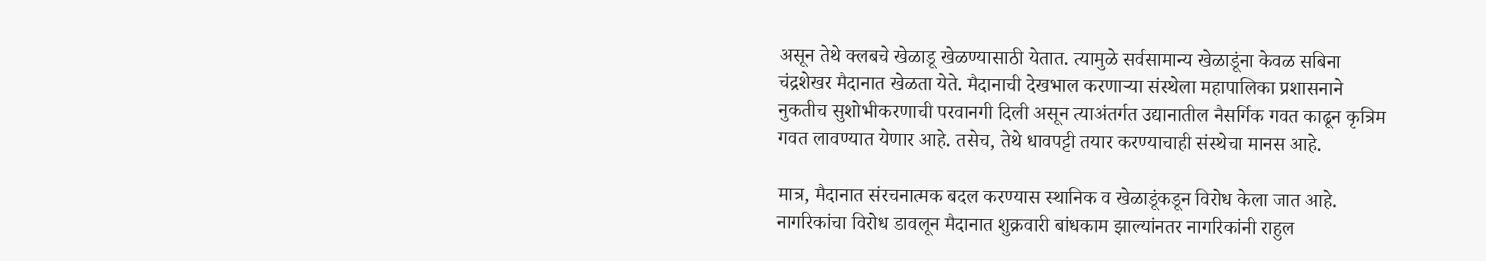असून तेथे क्लबचे खेळाडू खेळण्यासाठी येतात. त्यामुळे सर्वसामान्य खेळाडूंना केवळ सबिना चंद्रशेखर मैदानात खेळता येते. मैदानाची देखभाल करणाऱ्या संस्थेला महापालिका प्रशासनाने नुकतीच सुशोभीकरणाची परवानगी दिली असून त्याअंतर्गत उद्यानातील नैसर्गिक गवत काढून कृत्रिम गवत लावण्यात येणार आहे. तसेच, तेथे धावपट्टी तयार करण्याचाही संस्थेचा मानस आहे.

मात्र, मैदानात संरचनात्मक बदल करण्यास स्थानिक व खेळाडूंकडून विरोध केला जात आहे. नागरिकांचा विरोध डावलून मैदानात शुक्रवारी बांधकाम झाल्यांनतर नागरिकांनी राहुल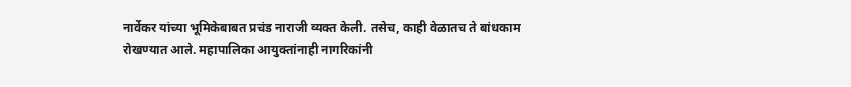नार्वेकर यांच्या भूमिकेबाबत प्रचंड नाराजी व्यक्त केली. तसेच, काही वेळातच ते बांधकाम रोखण्यात आले. महापालिका आयुक्तांनाही नागरिकांनी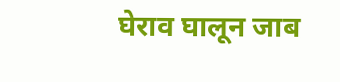घेराव घालून जाब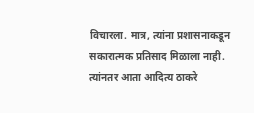विचारला. मात्र, त्यांना प्रशासनाकडून सकारात्मक प्रतिसाद मिळाला नाही. त्यांनतर आता आदित्य ठाकरे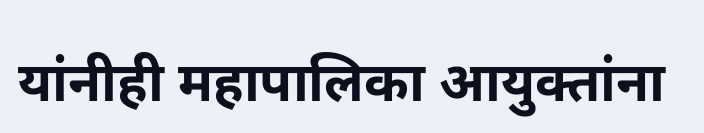यांनीही महापालिका आयुक्तांना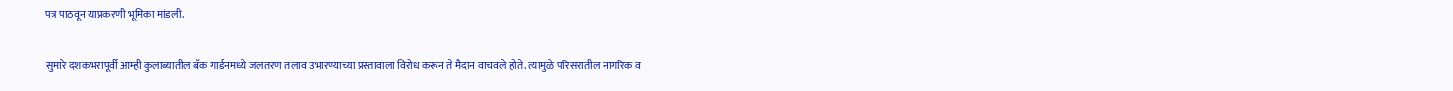पत्र पाठवून याप्रकरणी भूमिका मांडली.

सुमारे दशकभरापूर्वी आम्ही कुलाब्यातील बॅक गार्डनमध्ये जलतरण तलाव उभारण्याच्या प्रस्तावाला विरोध करून ते मैदान वाचवले होते. त्यामुळे परिसरातील नागरिक व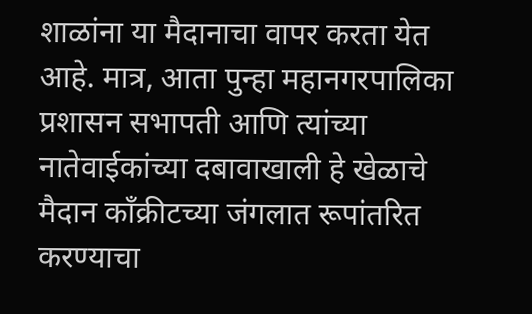शाळांना या मैदानाचा वापर करता येत आहे. मात्र, आता पुन्हा महानगरपालिका प्रशासन सभापती आणि त्यांच्या नातेवाईकांच्या दबावाखाली हे खेळाचे मैदान काँक्रीटच्या जंगलात रूपांतरित करण्याचा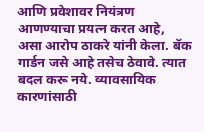आणि प्रवेशावर नियंत्रण आणण्याचा प्रयत्न करत आहे, असा आरोप ठाकरे यांनी केला. बॅक गार्डन जसे आहे तसेच ठेवावे. त्यात बदल करू नये. व्यावसायिक कारणांसाठी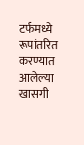टर्फमध्ये रूपांतरित करण्यात आलेल्या खासगी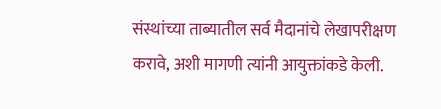संस्थांच्या ताब्यातील सर्व मैदानांचे लेखापरीक्षण करावे, अशी मागणी त्यांनी आयुक्तांकडे केली.